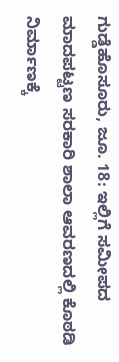ಗುಡ್ಡೆಹೊಸೂರು, ಜೂ. 18: ಇಲ್ಲಿಗೆ ಸಮೀಪದ ಮಾದಪಟ್ಟಣ ಸರಕಾರಿ ಶಾಲಾ ಆವರಣದಲ್ಲಿ ಕೊಠಡಿ ನಿರ್ಮಾಣಕ್ಕೆ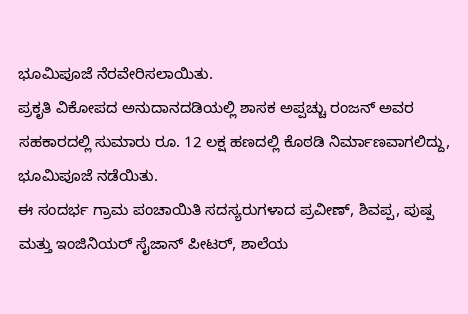ಭೂಮಿಪೂಜೆ ನೆರವೇರಿಸಲಾಯಿತು.
ಪ್ರಕೃತಿ ವಿಕೋಪದ ಅನುದಾನದಡಿಯಲ್ಲಿ ಶಾಸಕ ಅಪ್ಪಚ್ಚು ರಂಜನ್ ಅವರ ಸಹಕಾರದಲ್ಲಿ ಸುಮಾರು ರೂ. 12 ಲಕ್ಷ ಹಣದಲ್ಲಿ ಕೊಠಡಿ ನಿರ್ಮಾಣವಾಗಲಿದ್ದು, ಭೂಮಿಪೂಜೆ ನಡೆಯಿತು.
ಈ ಸಂದರ್ಭ ಗ್ರಾಮ ಪಂಚಾಯಿತಿ ಸದಸ್ಯರುಗಳಾದ ಪ್ರವೀಣ್, ಶಿವಪ್ಪ, ಪುಷ್ಪ ಮತ್ತು ಇಂಜಿನಿಯರ್ ಸೈಜಾನ್ ಪೀಟರ್, ಶಾಲೆಯ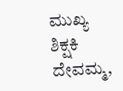ಮುಖ್ಯ ಶಿಕ್ಷಕಿ ದೇವಮ್ಮ,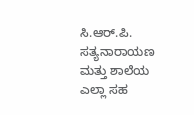ಸಿ.ಆರ್.ಪಿ. ಸತ್ಯನಾರಾಯಣ ಮತ್ತು ಶಾಲೆಯ ಎಲ್ಲಾ ಸಹ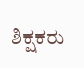ಶಿಕ್ಷಕರು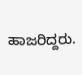ಹಾಜರಿದ್ದರು.